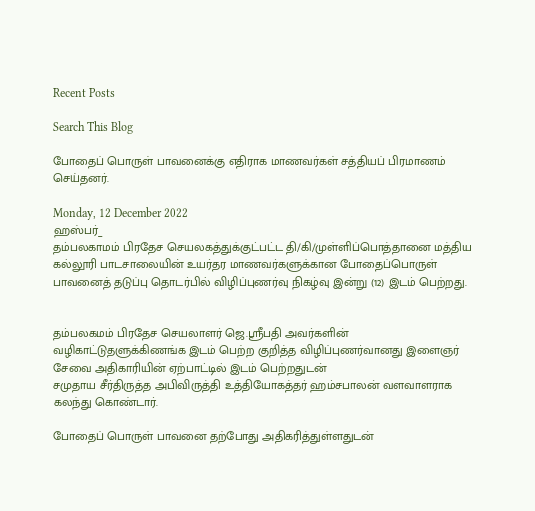Recent Posts

Search This Blog

போதைப் பொருள் பாவனைக்கு எதிராக மாணவர்கள் சத்தியப் பிரமாணம் செய்தனர்.

Monday, 12 December 2022
ஹஸ்பர்_
தம்பலகாமம் பிரதேச செயலகத்துக்குட்பட்ட தி/கி/முள்ளிப்பொத்தானை மத்திய கல்லூரி பாடசாலையின் உயர்தர மாணவர்களுக்கான போதைப்பொருள் பாவனைத் தடுப்பு தொடர்பில் விழிப்புணர்வு நிகழ்வு இன்று (12) இடம் பெற்றது.


தம்பலகமம் பிரதேச செயலாளர் ஜெ.ஸ்ரீபதி அவர்களின் வழிகாட்டுதளுக்கிணங்க இடம் பெற்ற குறித்த விழிப்புணர்வானது இளைஞர் சேவை அதிகாரியின் ஏற்பாட்டில் இடம் பெற்றதுடன்
சமுதாய சீர்திருத்த அபிவிருத்தி உத்தியோகத்தர் ஹம்சபாலன் வளவாளராக கலந்து கொண்டார்.

போதைப் பொருள் பாவனை தற்போது அதிகரித்துள்ளதுடன்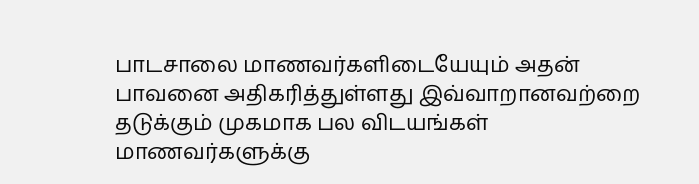பாடசாலை மாணவர்களிடையேயும் அதன் பாவனை அதிகரித்துள்ளது இவ்வாறானவற்றை தடுக்கும் முகமாக பல விடயங்கள் மாணவர்களுக்கு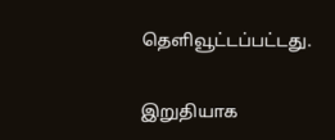தெளிவூட்டப்பட்டது.

இறுதியாக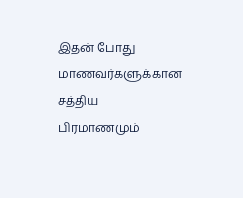இதன் போது மாணவர்களுக்கான சத்திய பிரமாணமும்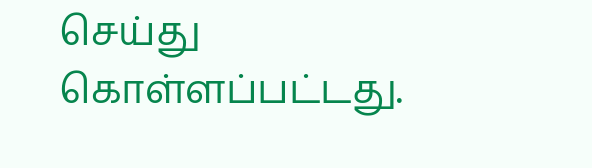செய்து கொள்ளப்பட்டது.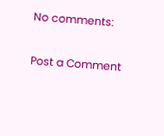No comments:

Post a Comment